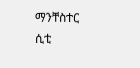ማንቸስተር ሲቲ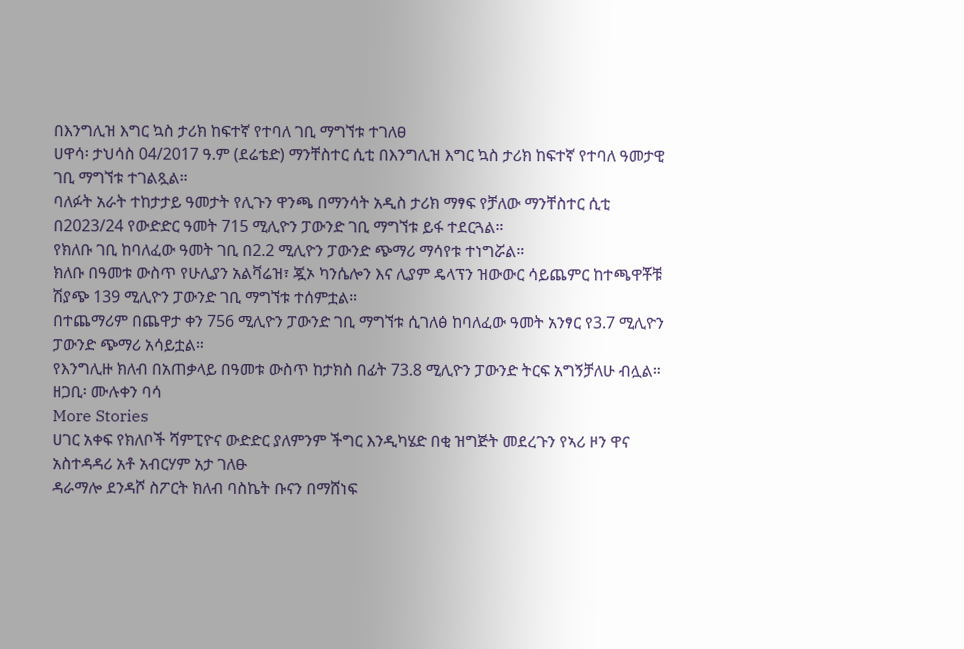በእንግሊዝ እግር ኳስ ታሪክ ከፍተኛ የተባለ ገቢ ማግኘቱ ተገለፀ
ሀዋሳ፡ ታህሳስ 04/2017 ዓ.ም (ደሬቴድ) ማንቸስተር ሲቲ በእንግሊዝ እግር ኳስ ታሪክ ከፍተኛ የተባለ ዓመታዊ ገቢ ማግኘቱ ተገልጿል።
ባለፉት አራት ተከታታይ ዓመታት የሊጉን ዋንጫ በማንሳት አዲስ ታሪክ ማፃፍ የቻለው ማንቸስተር ሲቲ በ2023/24 የውድድር ዓመት 715 ሚሊዮን ፓውንድ ገቢ ማግኘቱ ይፋ ተደርጓል።
የክለቡ ገቢ ከባለፈው ዓመት ገቢ በ2.2 ሚሊዮን ፓውንድ ጭማሪ ማሳየቱ ተነግሯል።
ክለቡ በዓመቱ ውስጥ የሁሊያን አልቫሬዝ፣ ጇኦ ካንሴሎን እና ሊያም ዴላፕን ዝውውር ሳይጨምር ከተጫዋቾቹ ሽያጭ 139 ሚሊዮን ፓውንድ ገቢ ማግኘቱ ተሰምቷል።
በተጨማሪም በጨዋታ ቀን 756 ሚሊዮን ፓውንድ ገቢ ማግኘቱ ሲገለፅ ከባለፈው ዓመት አንፃር የ3.7 ሚሊዮን ፓውንድ ጭማሪ አሳይቷል።
የእንግሊዙ ክለብ በአጠቃላይ በዓመቱ ውስጥ ከታክስ በፊት 73.8 ሚሊዮን ፓውንድ ትርፍ አግኝቻለሁ ብሏል።
ዘጋቢ፡ ሙሉቀን ባሳ
More Stories
ሀገር አቀፍ የክለቦች ሻምፒዮና ውድድር ያለምንም ችግር እንዲካሄድ በቂ ዝግጅት መደረጉን የኣሪ ዞን ዋና አስተዳዳሪ አቶ አብርሃም አታ ገለፁ
ዳራማሎ ደንዳሾ ስፖርት ክለብ ባስኬት ቡናን በማሸነፍ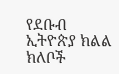የደቡብ ኢትዮጵያ ክልል ክለቦች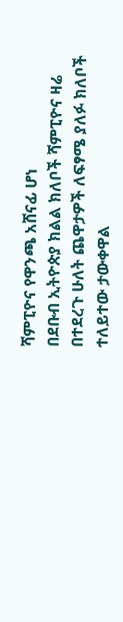ሻምፒዮና የዋንጫ አሸናፊ ሆነ
በደቡብ ኢትዮጵያ ክልል ክለቦች ሻምፒዮና ዛሬ በተደረጉ ሁለት ጨዋታዎች ለፍፃሜ ያለፉ ክለቦች ተለይተው ታውቀዋል